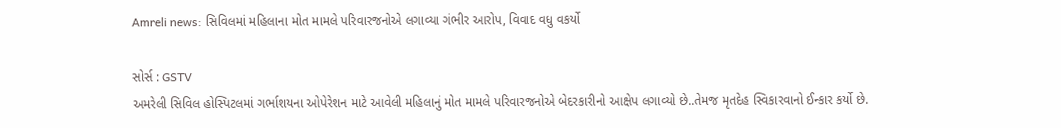Amreli news: સિવિલમાં મહિલાના મોત મામલે પરિવારજનોએ લગાવ્યા ગંભીર આરોપ, વિવાદ વધુ વકર્યો

સોર્સ : GSTV
અમરેલી સિવિલ હોસ્પિટલમાં ગર્ભાશયના ઓપેરેશન માટે આવેલી મહિલાનું મોત મામલે પરિવારજનોએ બેદરકારીનો આક્ષેપ લગાવ્યો છે..તેમજ મૃતદેહ સ્વિકારવાનો ઈન્કાર કર્યો છે.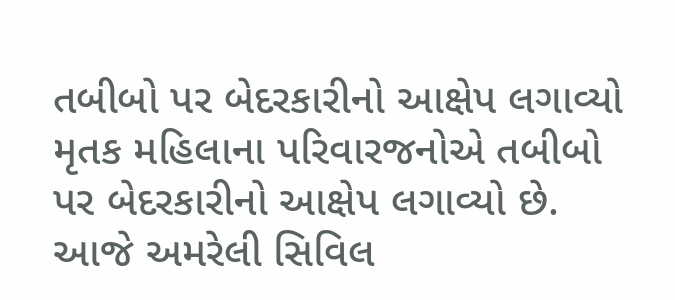તબીબો પર બેદરકારીનો આક્ષેપ લગાવ્યો
મૃતક મહિલાના પરિવારજનોએ તબીબો પર બેદરકારીનો આક્ષેપ લગાવ્યો છે. આજે અમરેલી સિવિલ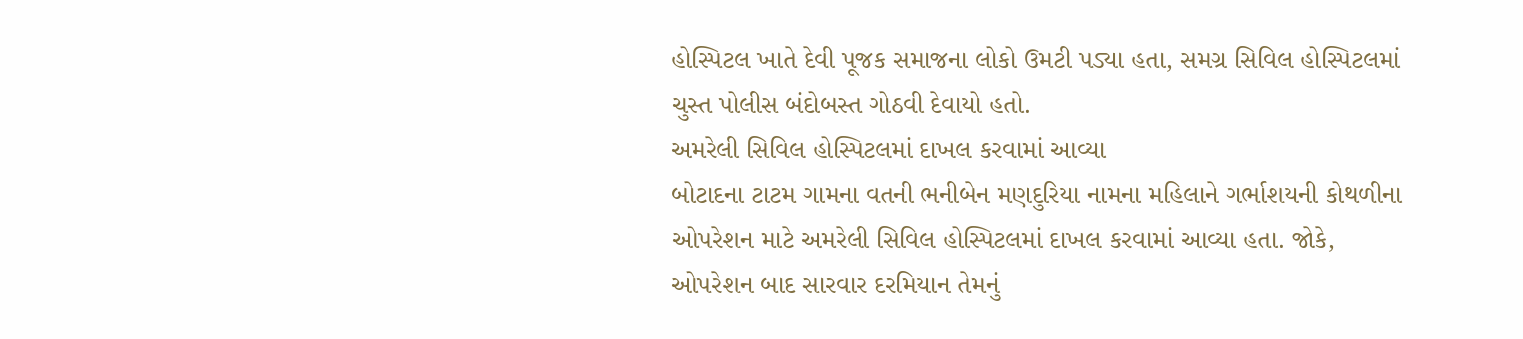હોસ્પિટલ ખાતે દેવી પૂજક સમાજના લોકો ઉમટી પડ્યા હતા, સમગ્ર સિવિલ હોસ્પિટલમાં ચુસ્ત પોલીસ બંદોબસ્ત ગોઠવી દેવાયો હતો.
અમરેલી સિવિલ હોસ્પિટલમાં દાખલ કરવામાં આવ્યા
બોટાદના ટાટમ ગામના વતની ભનીબેન મણદુરિયા નામના મહિલાને ગર્ભાશયની કોથળીના ઓપરેશન માટે અમરેલી સિવિલ હોસ્પિટલમાં દાખલ કરવામાં આવ્યા હતા. જોકે, ઓપરેશન બાદ સારવાર દરમિયાન તેમનું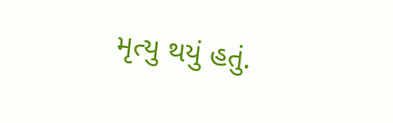મૃત્યુ થયું હતું.